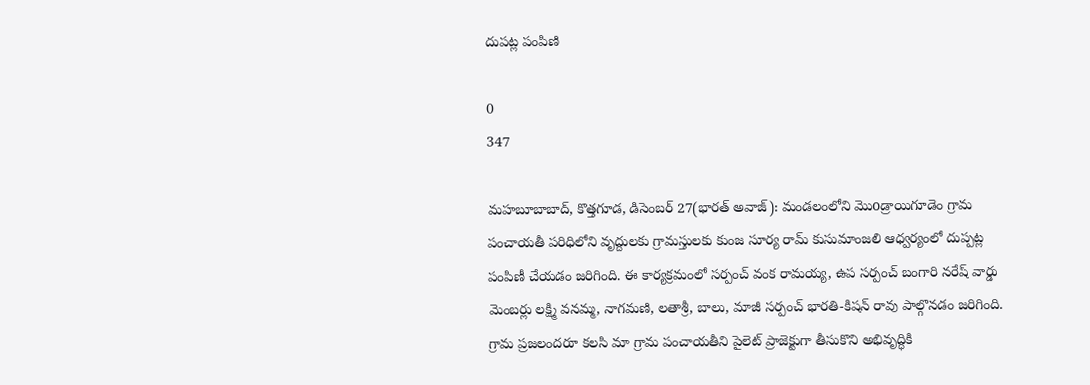దుపట్ల పంపిణి

0
347

మహబూబాబాద్, కొత్తగూడ, డిసెంబర్ 27(భారత్ అవాజ్): మండలంలోని మొoడ్రాయిగూడెం గ్రామ పంచాయతీ పరిధిలోని వృద్దులకు గ్రామస్తులకు కుంజ సూర్య రామ్ కుసుమాంజలి ఆధ్వర్యంలో దుప్పట్ల పంపిణీ చేయడం జరిగింది. ఈ కార్యక్రమంలో సర్పంచ్ వంక రామయ్య, ఉప సర్పంచ్ బంగారి నరేష్ వార్డు మెంబర్లు లక్ష్మి వనమ్మ, నాగమణి, లతాశ్రీ, బాలు, మాజీ సర్పంచ్ భారతి-కిషన్ రావు పాల్గొనడం జరిగింది. గ్రామ ప్రజలందరూ కలసి మా గ్రామ పంచాయతీని పైలెట్ ప్రాజెక్టుగా తీసుకొని అభివృద్ధికి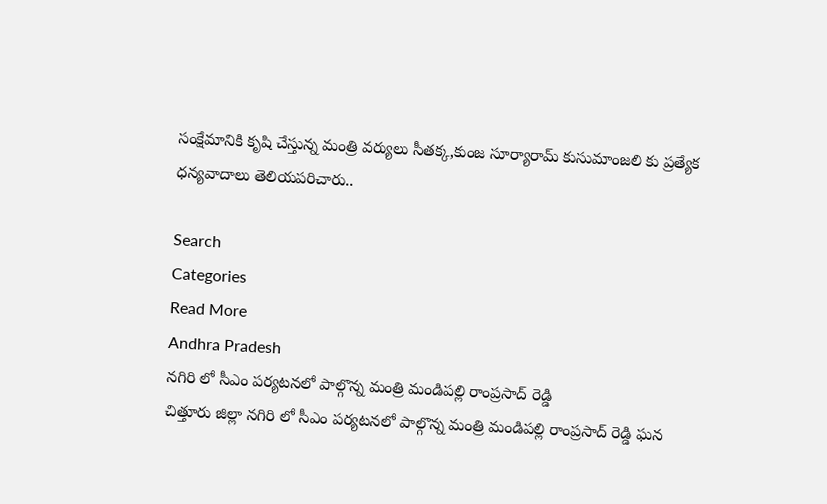సంక్షేమానికి కృషి చేస్తున్న మంత్రి వర్యులు సీతక్క,కుంజ సూర్యారామ్ కుసుమాంజలి కు ప్రత్యేక ధన్యవాదాలు తెలియపరిచారు..

Search
Categories
Read More
Andhra Pradesh
నగిరి లో సీఎం పర్యటనలో పాల్గొన్న మంత్రి మండిపల్లి రాంప్రసాద్ రెడ్డి
చిత్తూరు జిల్లా నగిరి లో సీఎం పర్యటనలో పాల్గొన్న మంత్రి మండిపల్లి రాంప్రసాద్ రెడ్డి ఘన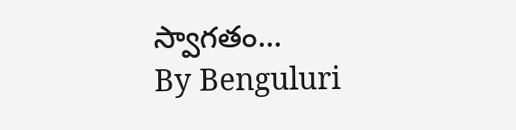స్వాగతం...
By Benguluri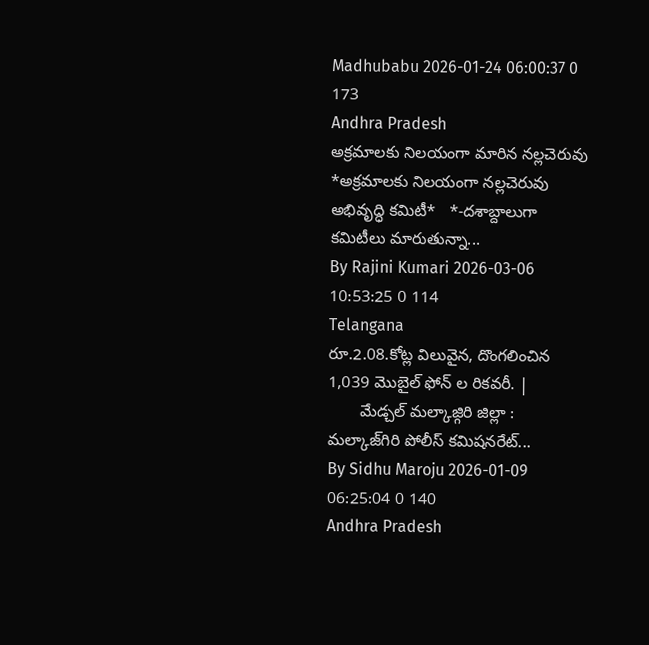Madhubabu 2026-01-24 06:00:37 0 173
Andhra Pradesh
అక్రమాలకు నిలయంగా మారిన నల్లచెరువు
*అక్రమాలకు నిలయంగా నల్లచెరువు అభివృద్ధి కమిటీ*   *-దశాబ్దాలుగా కమిటీలు మారుతున్నా...
By Rajini Kumari 2026-03-06 10:53:25 0 114
Telangana
రూ.2.08.కోట్ల విలువైన, దొంగలించిన 1,039 మొబైల్ ఫోన్ ల రికవరీ. |
       మేడ్చల్ మల్కాజ్గిరి జిల్లా : మల్కాజ్‌గిరి పోలీస్ కమిషనరేట్...
By Sidhu Maroju 2026-01-09 06:25:04 0 140
Andhra Pradesh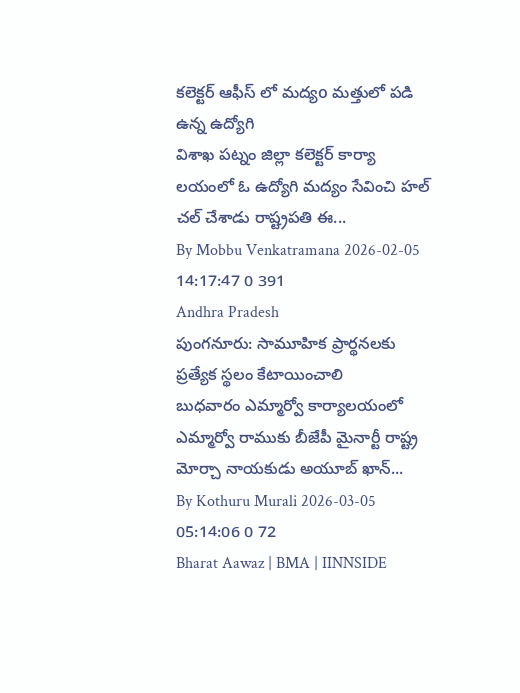కలెక్టర్ ఆఫీస్ లో మద్యo మత్తులో పడి ఉన్న ఉద్యోగి
విశాఖ పట్నం జిల్లా కలెక్టర్ కార్యా లయంలో ఓ ఉద్యోగి మద్యం సేవించి హల్ చల్ చేశాడు రాష్ట్రపతి ఈ...
By Mobbu Venkatramana 2026-02-05 14:17:47 0 391
Andhra Pradesh
పుంగనూరు: సామూహిక ప్రార్థనలకు ప్రత్యేక స్థలం కేటాయించాలి
బుధవారం ఎమ్మార్వో కార్యాలయంలో ఎమ్మార్వో రాముకు బీజేపీ మైనార్టీ రాష్ట్ర మోర్చా నాయకుడు అయూబ్ ఖాన్...
By Kothuru Murali 2026-03-05 05:14:06 0 72
Bharat Aawaz | BMA | IINNSIDE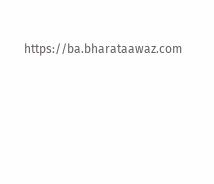https://ba.bharataawaz.com